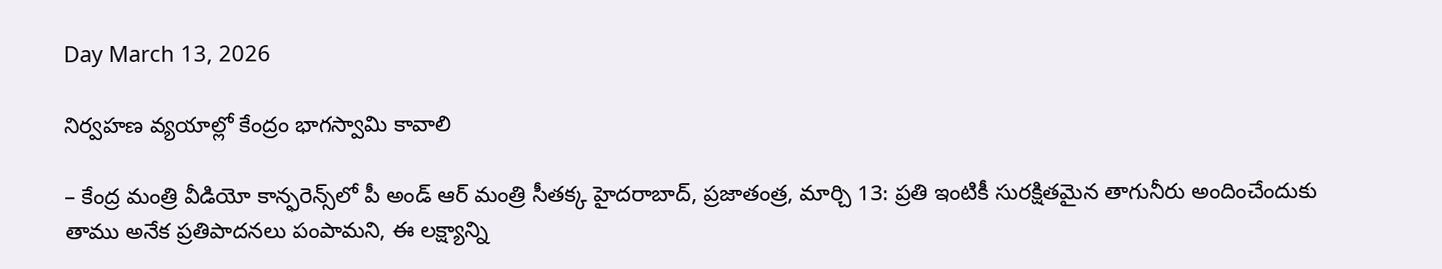Day March 13, 2026

నిర్వహణ వ్యయాల్లో కేంద్రం భాగస్వామి కావాలి

– కేంద్ర మంత్రి వీడియో కాన్ఫరెన్స్‌లో పీ అండ్ ఆర్ మంత్రి సీతక్క హైదరాబాద్, ప్రజాతంత్ర, మార్చి 13: ప్రతి ఇంటికీ సురక్షితమైన తాగునీరు అందించేందుకు తాము అనేక ప్రతిపాదనలు పంపామని, ఈ లక్ష్యాన్ని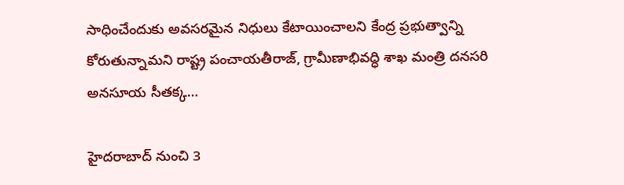సాధించేందుకు అవసరమైన నిధులు కేటాయించాలని కేంద్ర ప్రభుత్వాన్ని కోరుతున్నామని రాష్ట్ర పంచాయతీరాజ్, గ్రామీణాభివద్ధి శాఖ మంత్రి దనసరి అనసూయ సీతక్క…

హైదరాబాద్ నుంచి 3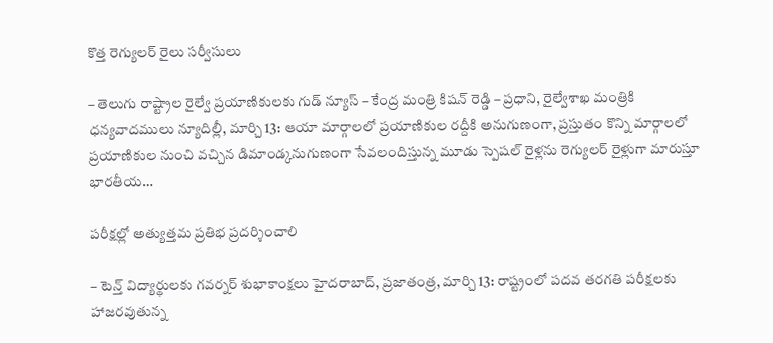కొత్త రెగ్యులర్ రైలు సర్వీసులు

– తెలుగు రాష్ట్రాల రైల్వే ప్రయాణికులకు గుడ్ న్యూస్ – కేంద్ర మంత్రి కిషన్ రెడ్డి – ప్రధాని, రైల్వేశాఖ మంత్రికి ధన్యవాదములు న్యూదిల్లీ, మార్చి 13: ఆయా మార్గాలలో ప్రయాణికుల రద్దీకి అనుగుణంగా, ప్రస్తుతం కొన్ని మార్గాలలో ప్రయాణికుల నుంచి వచ్చిన డిమాండ్కనుగుణంగా సేవలందిస్తున్న మూడు స్పెషల్ రైళ్లను రెగ్యులర్ రైళ్లుగా మారుస్తూ భారతీయ…

పరీక్షల్లో అత్యుత్తమ ప్రతిభ ప్రదర్శించాలి

– టెన్త్ విద్యార్థులకు గవర్నర్ శుభాకాంక్షలు హైదరాబాద్, ప్రజాతంత్ర, మార్చి 13: రాష్ట్రంలో పదవ తరగతి పరీక్షలకు హాజరవుతున్న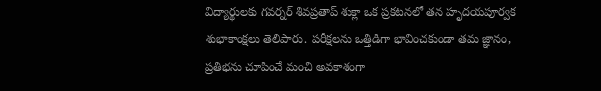విద్యార్థులకు గవర్నర్ శివప్రతాప్ శుక్లా ఒక ప్రకటనలో తన హృదయపూర్వక శుభాకాంక్షలు తెలిపారు. పరీక్షలను ఒత్తిడిగా భావించకుండా తమ జ్ఞానం, ప్రతిభను చూపించే మంచి అవకాశంగా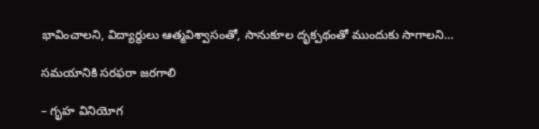భావించాలని, విద్యార్థులు ఆత్మవిశ్వాసంతో, సానుకూల దృక్పథంతో ముందుకు సాగాలని…

సమయానికి సరఫరా జ‌రగాలి

– గృహ వినియోగ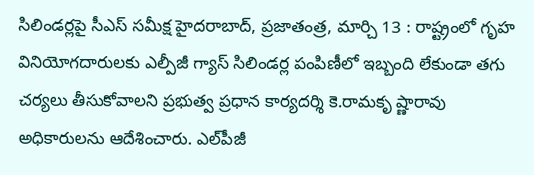సిలిండ‌ర్ల‌పై సీఎస్ సమీక్ష హైదరాబాద్, ప్ర‌జాతంత్ర‌, మార్చి 13 : రాష్ట్రంలో గృహ వినియోగదారులకు ఎల్పీజీ గ్యాస్ సిలిండర్ల పంపిణీలో ఇబ్బంది లేకుండా తగు చర్యలు తీసుకోవాలని ప్రభుత్వ ప్రధాన కార్యదర్శి కె.రామకృ ష్ణారావు అధికారులను ఆదేశించారు. ఎల్‌పీజీ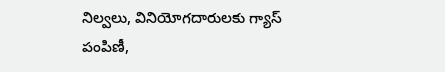నిల్వలు, వినియోగదారులకు గ్యాస్ పంపిణీ,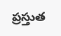ప్రస్తుత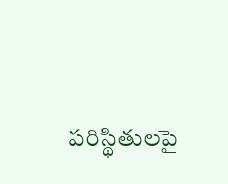పరిస్థితులపై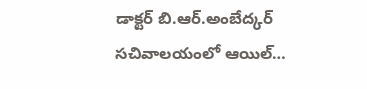డాక్టర్ బి.ఆర్.అంబేద్కర్ సచివాలయంలో ఆయిల్…